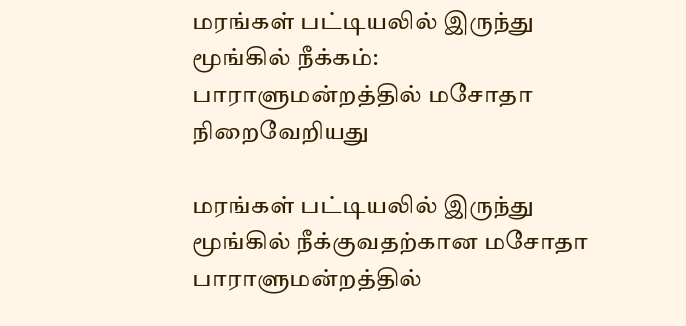மரங்கள் பட்டியலில் இருந்து மூங்கில் நீக்கம்: பாராளுமன்றத்தில் மசோதா நிறைவேறியது

மரங்கள் பட்டியலில் இருந்து மூங்கில் நீக்குவதற்கான மசோதா பாராளுமன்றத்தில்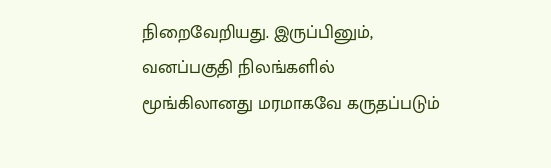நிறைவேறியது. இருப்பினும், வனப்பகுதி நிலங்களில் மூங்கிலானது மரமாகவே கருதப்படும்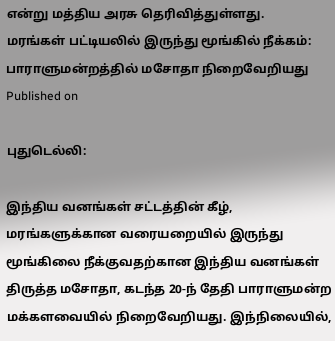என்று மத்திய அரசு தெரிவித்துள்ளது.
மரங்கள் பட்டியலில் இருந்து மூங்கில் நீக்கம்: பாராளுமன்றத்தில் மசோதா நிறைவேறியது
Published on

புதுடெல்லி:

இந்திய வனங்கள் சட்டத்தின் கீழ், மரங்களுக்கான வரையறையில் இருந்து மூங்கிலை நீக்குவதற்கான இந்திய வனங்கள் திருத்த மசோதா, கடந்த 20-ந் தேதி பாராளுமன்ற மக்களவையில் நிறைவேறியது. இந்நிலையில்,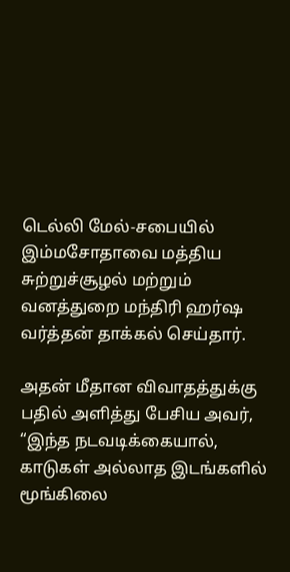டெல்லி மேல்-சபையில் இம்மசோதாவை மத்திய சுற்றுச்சூழல் மற்றும் வனத்துறை மந்திரி ஹர்ஷ வர்த்தன் தாக்கல் செய்தார்.

அதன் மீதான விவாதத்துக்கு பதில் அளித்து பேசிய அவர், “இந்த நடவடிக்கையால், காடுகள் அல்லாத இடங்களில் மூங்கிலை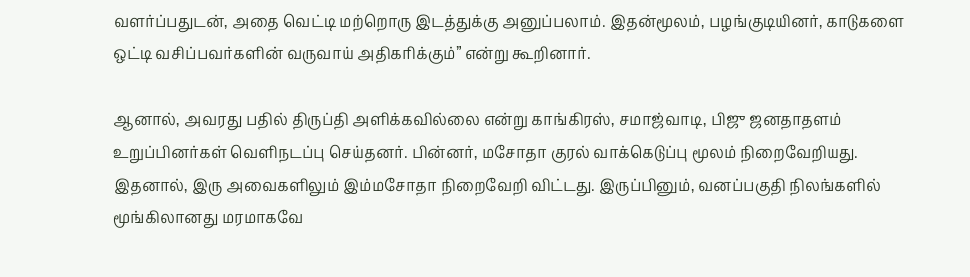வளர்ப்பதுடன், அதை வெட்டி மற்றொரு இடத்துக்கு அனுப்பலாம். இதன்மூலம், பழங்குடியினர், காடுகளை ஒட்டி வசிப்பவர்களின் வருவாய் அதிகரிக்கும்” என்று கூறினார்.

ஆனால், அவரது பதில் திருப்தி அளிக்கவில்லை என்று காங்கிரஸ், சமாஜ்வாடி, பிஜு ஜனதாதளம் உறுப்பினர்கள் வெளிநடப்பு செய்தனர். பின்னர், மசோதா குரல் வாக்கெடுப்பு மூலம் நிறைவேறியது. இதனால், இரு அவைகளிலும் இம்மசோதா நிறைவேறி விட்டது. இருப்பினும், வனப்பகுதி நிலங்களில் மூங்கிலானது மரமாகவே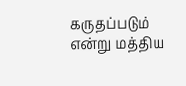கருதப்படும் என்று மத்திய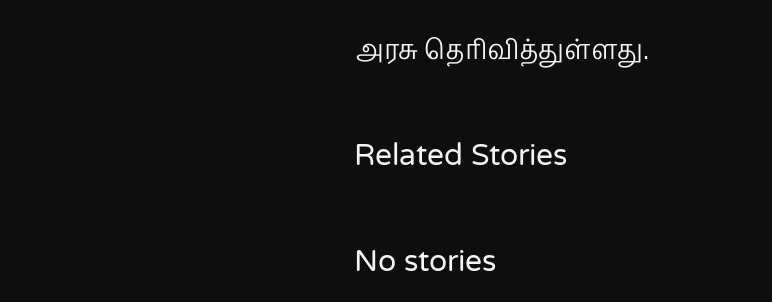அரசு தெரிவித்துள்ளது.

Related Stories

No stories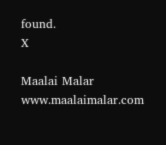found.
X

Maalai Malar
www.maalaimalar.com